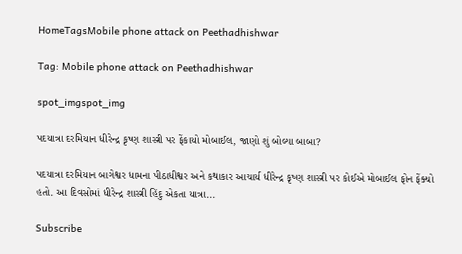HomeTagsMobile phone attack on Peethadhishwar

Tag: Mobile phone attack on Peethadhishwar

spot_imgspot_img

પદયાત્રા દરમિયાન ધીરેન્દ્ર કૃષ્ણ શાસ્ત્રી પર ફેંકાયો મોબાઈલ, જાણો શું બોલ્યા બાબા?

પદયાત્રા દરમિયાન બાગેશ્વર ધામના પીઠાધીશ્વર અને કથાકાર આચાર્ય ધીરેન્દ્ર કૃષ્ણ શાસ્ત્રી પર કોઈએ મોબાઈલ ફોન ફેંક્યો હતો. આ દિવસોમાં ધીરેન્દ્ર શાસ્ત્રી હિંદુ એકતા યાત્રા...

Subscribe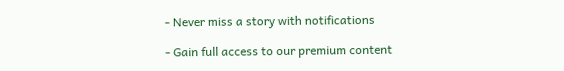- Never miss a story with notifications

- Gain full access to our premium content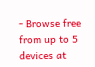- Browse free from up to 5 devices at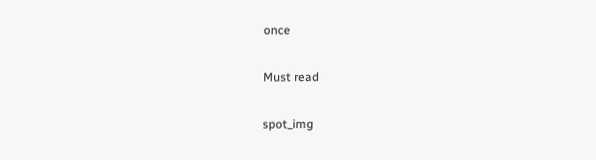once

Must read

spot_img